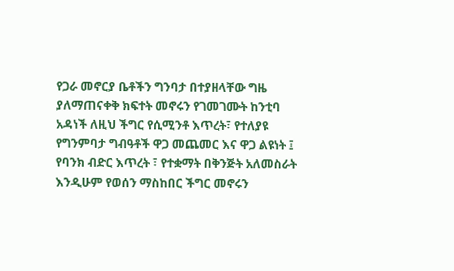የጋራ መኖርያ ቤቶችን ግንባታ በተያዘላቸው ግዜ ያለማጠናቀቅ ክፍተት መኖሩን የገመገሙት ከንቲባ አዳነች ለዚህ ችግር የሲሚንቶ እጥረት፣ የተለያዩ የግንምባታ ግብዓቶች ዋጋ መጨመር እና ዋጋ ልዩነት ፤ የባንክ ብድር እጥረት ፣ የተቋማት በቅንጅት አለመስራት እንዲሁም የወሰን ማስከበር ችግር መኖሩን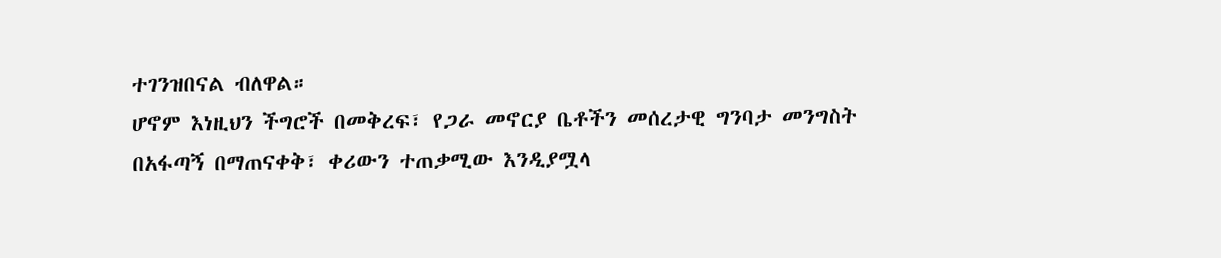ተገንዝበናል ብለዋል።
ሆኖም እነዚህን ችግሮች በመቅረፍ፣ የጋራ መኖርያ ቤቶችን መሰረታዊ ግንባታ መንግስት በአፋጣኝ በማጠናቀቅ፣ ቀሪውን ተጠቃሚው እንዲያሟላ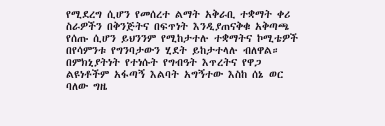የሚደረግ ሲሆን የመሰረተ ልማት አቅራቢ ተቋማት ቀሪ ስራዎችን በቅንጅትና በፍጥነት እንዲያጠናቅቁ አቅጣጫ የሰጡ ሲሆን ይህንንም የሚከታተሉ ተቋማትና ኮሚቴዎች በየሳምንቱ የግንባታውን ሂደት ይከታተላሉ ብለዋል።
በምክኒያትነት የተነሱት የግብዓት እጥረትና የዋጋ ልዩነቶችም አፋጣኝ እልባት አግኝተው እስከ ሰኔ ወር ባለው ግዜ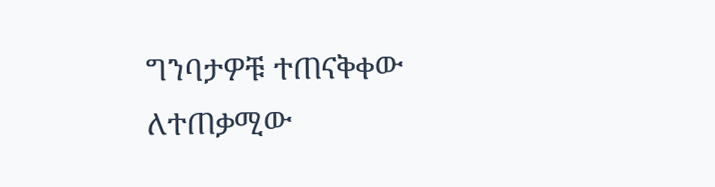ግንባታዎቹ ተጠናቅቀው ለተጠቃሚው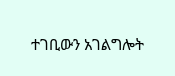ተገቢውን አገልግሎት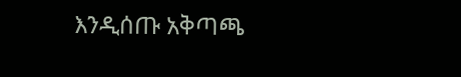እንዲሰጡ አቅጣጫ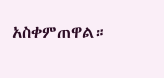አስቀምጠዋል።